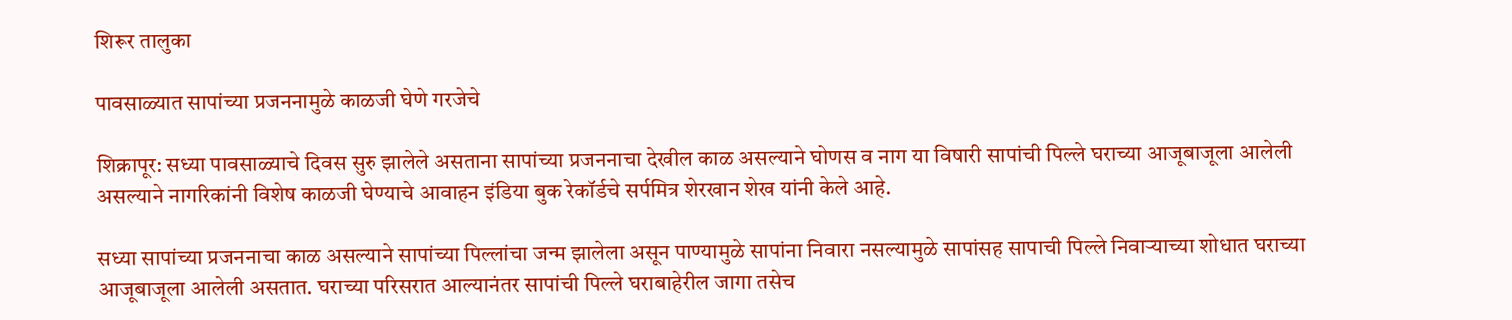शिरूर तालुका

पावसाळ्यात सापांच्या प्रजननामुळे काळजी घेणे गरजेचे

शिक्रापूर: सध्या पावसाळ्याचे दिवस सुरु झालेले असताना सापांच्या प्रजननाचा देखील काळ असल्याने घोणस व नाग या विषारी सापांची पिल्ले घराच्या आजूबाजूला आलेली असल्याने नागरिकांनी विशेष काळजी घेण्याचे आवाहन इंडिया बुक रेकॉर्डचे सर्पमित्र शेरखान शेख यांनी केले आहे.

सध्या सापांच्या प्रजननाचा काळ असल्याने सापांच्या पिल्लांचा जन्म झालेला असून पाण्यामुळे सापांना निवारा नसल्यामुळे सापांसह सापाची पिल्ले निवाऱ्याच्या शोधात घराच्या आजूबाजूला आलेली असतात. घराच्या परिसरात आल्यानंतर सापांची पिल्ले घराबाहेरील जागा तसेच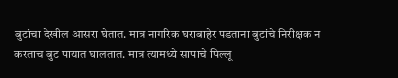बुटांचा देखील आसरा घेतात. मात्र नागरिक घराबाहेर पडताना बुटांचे निरीक्षक न करताच बुट पायात घालतात. मात्र त्यामध्ये सापाचे पिल्लू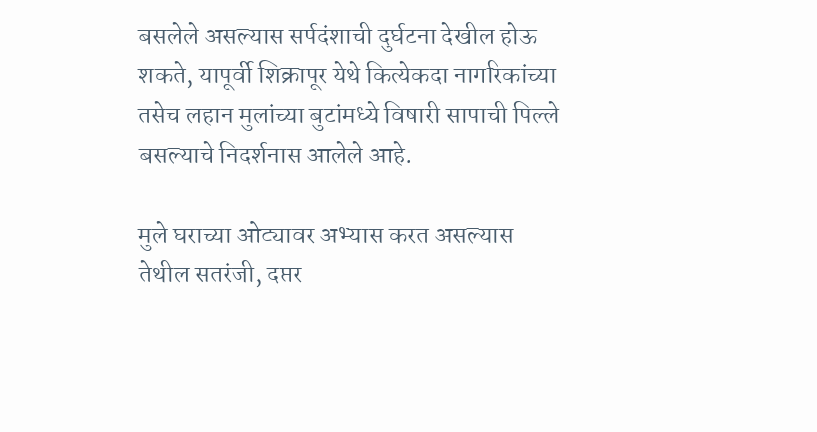बसलेले असल्यास सर्पदंशाची दुर्घटना देखील होऊ शकते, यापूर्वी शिक्रापूर येथे कित्येकदा नागरिकांच्या तसेच लहान मुलांच्या बुटांमध्ये विषारी सापाची पिल्ले बसल्याचे निदर्शनास आलेले आहे.

मुले घराच्या ओट्यावर अभ्यास करत असल्यास तेथील सतरंजी, दप्तर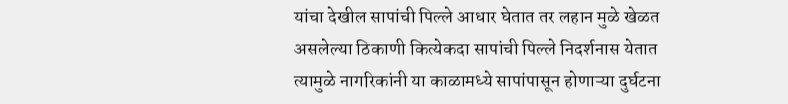यांचा देखील सापांची पिल्ले आधार घेतात तर लहान मुळे खेळत असलेल्या ठिकाणी कित्येकदा सापांची पिल्ले निदर्शनास येतात त्यामुळे नागरिकांनी या काळामध्ये सापांपासून होणाऱ्या दुर्घटना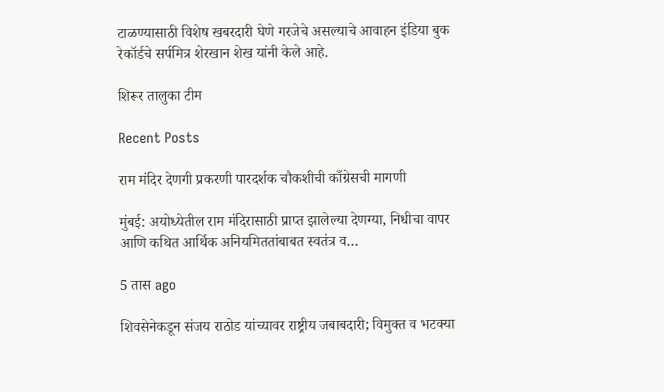टाळण्यासाठी विशेष खबरदारी घेणे गरजेचे असल्याचे आवाहन इंडिया बुक रेकॉर्डचे सर्पमित्र शेरखान शेख यांनी केले आहे.

शिरूर तालुका टीम

Recent Posts

राम मंदिर देणगी प्रकरणी पारदर्शक चौकशीची काँग्रेसची मागणी

मुंबई: अयोध्येतील राम मंदिरासाठी प्राप्त झालेल्या देणग्या, निधीचा वापर आणि कथित आर्थिक अनियमिततांबाबत स्वतंत्र व…

5 तास ago

शिवसेनेकडून संजय राठोड यांच्यावर राष्ट्रीय जबाबदारी; विमुक्त व भटक्या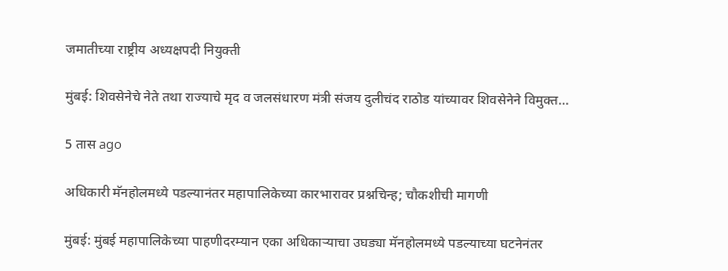जमातीच्या राष्ट्रीय अध्यक्षपदी नियुक्ती

मुंबई: शिवसेनेचे नेते तथा राज्याचे मृद व जलसंधारण मंत्री संजय दुलीचंद राठोड यांच्यावर शिवसेनेने विमुक्त…

5 तास ago

अधिकारी मॅनहोलमध्ये पडल्यानंतर महापालिकेच्या कारभारावर प्रश्नचिन्ह; चौकशीची मागणी

मुंबई: मुंबई महापालिकेच्या पाहणीदरम्यान एका अधिकाऱ्याचा उघड्या मॅनहोलमध्ये पडल्याच्या घटनेनंतर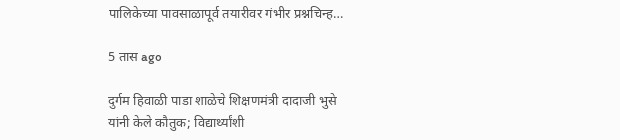पालिकेच्या पावसाळापूर्व तयारीवर गंभीर प्रश्नचिन्ह…

5 तास ago

दुर्गम हिवाळी पाडा शाळेचे शिक्षणमंत्री दादाजी भुसे यांनी केले कौतुक; विद्यार्थ्यांशी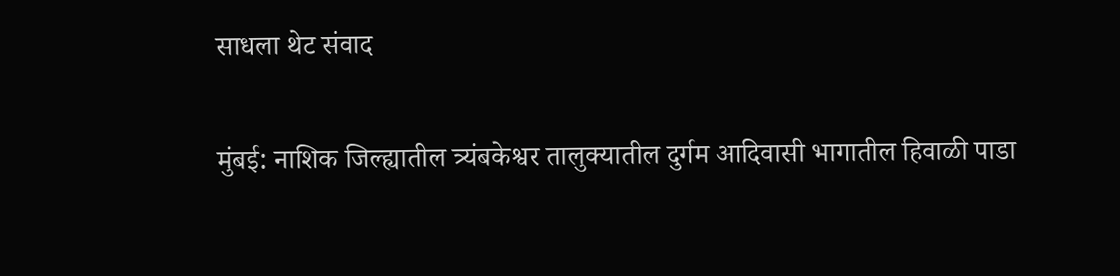साधला थेट संवाद

मुंबई: नाशिक जिल्ह्यातील त्र्यंबकेश्वर तालुक्यातील दुर्गम आदिवासी भागातील हिवाळी पाडा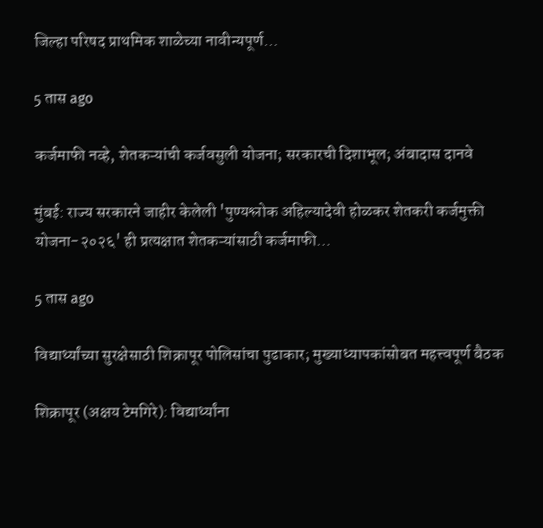जिल्हा परिषद प्राथमिक शाळेच्या नावीन्यपूर्ण…

5 तास ago

कर्जमाफी नव्हे, शेतकऱ्यांची कर्जवसुली योजना; सरकारची दिशाभूल; अंबादास दानवे

मुंबई: राज्य सरकारने जाहीर केलेली 'पुण्यश्लोक अहिल्यादेवी होळकर शेतकरी कर्जमुक्ती योजना-२०२६' ही प्रत्यक्षात शेतकऱ्यांसाठी कर्जमाफी…

5 तास ago

विद्यार्थ्यांच्या सुरक्षेसाठी शिक्रापूर पोलिसांचा पुढाकार; मुख्याध्यापकांसोबत महत्त्वपूर्ण बैठक

शिक्रापूर (अक्षय टेमगिरे): विद्यार्थ्यांना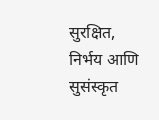सुरक्षित, निर्भय आणि सुसंस्कृत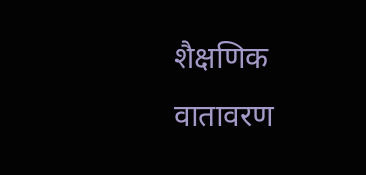शैक्षणिक वातावरण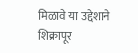मिळावे या उद्देशाने शिक्रापूर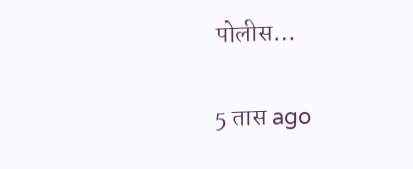पोलीस…

5 तास ago